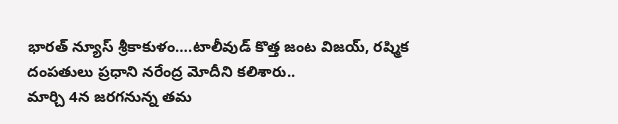భారత్ న్యూస్ శ్రీకాకుళం….టాలీవుడ్ కొత్త జంట విజయ్, రష్మిక దంపతులు ప్రధాని నరేంద్ర మోదీని కలిశారు..
మార్చి 4న జరగనున్న తమ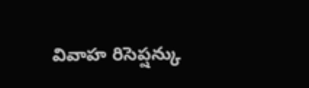వివాహ రిసెప్షన్కు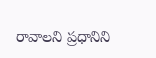రావాలని ప్రధానిని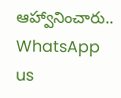ఆహ్వానించారు..
WhatsApp us